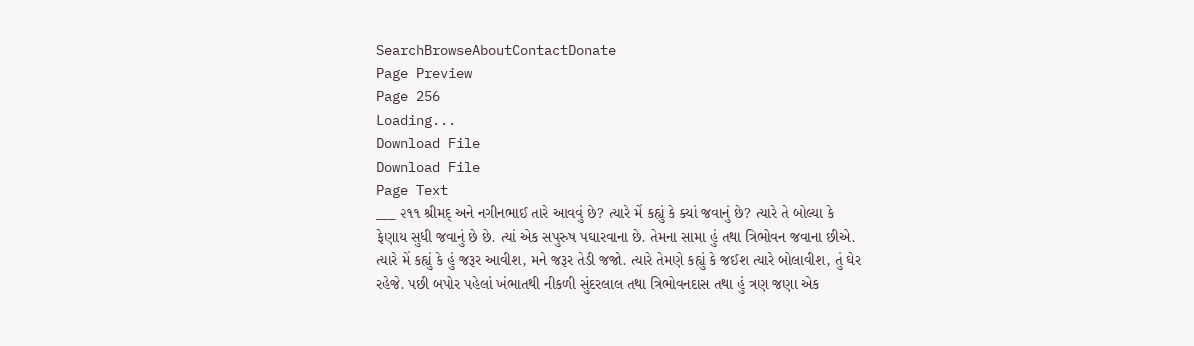SearchBrowseAboutContactDonate
Page Preview
Page 256
Loading...
Download File
Download File
Page Text
___ ૨૧૧ શ્રીમદ્ અને નગીનભાઈ તારે આવવું છે? ત્યારે મેં કહ્યું કે ક્યાં જવાનું છે? ત્યારે તે બોલ્યા કે ફેણાય સુધી જવાનું છે છે. ત્યાં એક સપુરુષ પઘારવાના છે. તેમના સામા હું તથા ત્રિભોવન જવાના છીએ. ત્યારે મેં કહ્યું કે હું જરૂર આવીશ, મને જરૂર તેડી જજો. ત્યારે તેમણે કહ્યું કે જઈશ ત્યારે બોલાવીશ, તું ઘેર રહેજે. પછી બપોર પહેલાં ખંભાતથી નીકળી સુંદરલાલ તથા ત્રિભોવનદાસ તથા હું ત્રણ જણા એક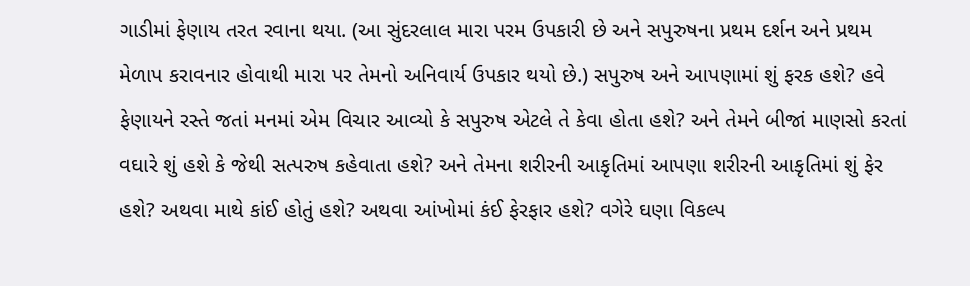ગાડીમાં ફેણાય તરત રવાના થયા. (આ સુંદરલાલ મારા પરમ ઉપકારી છે અને સપુરુષના પ્રથમ દર્શન અને પ્રથમ મેળાપ કરાવનાર હોવાથી મારા પર તેમનો અનિવાર્ય ઉપકાર થયો છે.) સપુરુષ અને આપણામાં શું ફરક હશે? હવે ફેણાયને રસ્તે જતાં મનમાં એમ વિચાર આવ્યો કે સપુરુષ એટલે તે કેવા હોતા હશે? અને તેમને બીજાં માણસો કરતાં વઘારે શું હશે કે જેથી સત્પરુષ કહેવાતા હશે? અને તેમના શરીરની આકૃતિમાં આપણા શરીરની આકૃતિમાં શું ફેર હશે? અથવા માથે કાંઈ હોતું હશે? અથવા આંખોમાં કંઈ ફેરફાર હશે? વગેરે ઘણા વિકલ્પ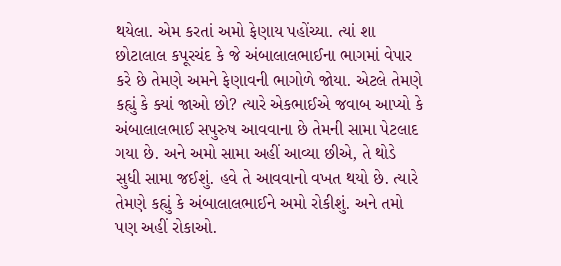થયેલા. એમ કરતાં અમો ફેણાય પહોંચ્યા. ત્યાં શા છોટાલાલ કપૂરચંદ કે જે અંબાલાલભાઈના ભાગમાં વેપાર કરે છે તેમણે અમને ફેણાવની ભાગોળે જોયા. એટલે તેમણે કહ્યું કે ક્યાં જાઓ છો? ત્યારે એકભાઈએ જવાબ આપ્યો કે અંબાલાલભાઈ સપુરુષ આવવાના છે તેમની સામા પેટલાદ ગયા છે. અને અમો સામા અહીં આવ્યા છીએ, તે થોડે સુધી સામા જઈશું. હવે તે આવવાનો વખત થયો છે. ત્યારે તેમણે કહ્યું કે અંબાલાલભાઈને અમો રોકીશું. અને તમો પણ અહીં રોકાઓ.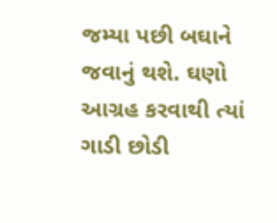જમ્યા પછી બઘાને જવાનું થશે. ઘણો આગ્રહ કરવાથી ત્યાં ગાડી છોડી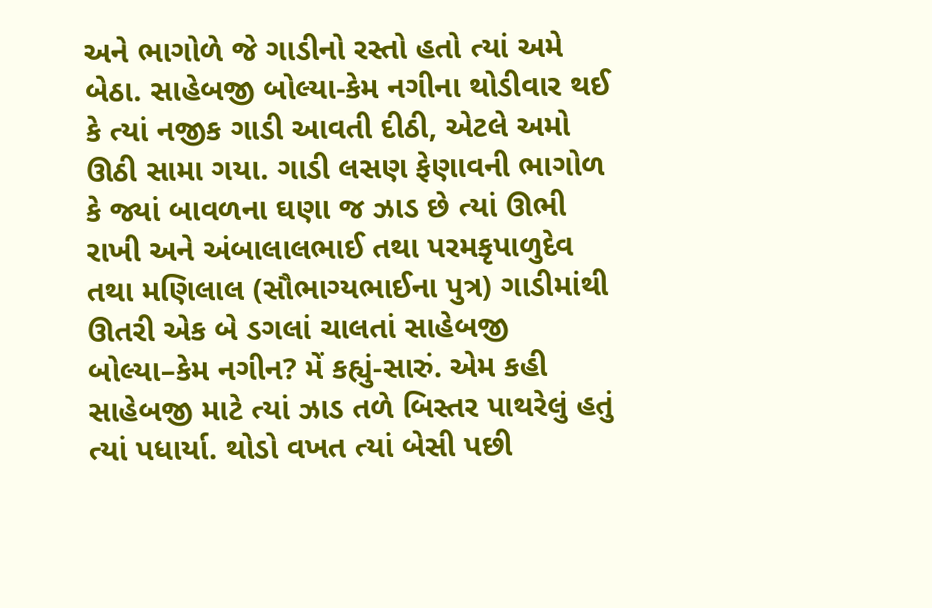અને ભાગોળે જે ગાડીનો રસ્તો હતો ત્યાં અમે બેઠા. સાહેબજી બોલ્યા-કેમ નગીના થોડીવાર થઈ કે ત્યાં નજીક ગાડી આવતી દીઠી, એટલે અમો ઊઠી સામા ગયા. ગાડી લસણ ફેણાવની ભાગોળ કે જ્યાં બાવળના ઘણા જ ઝાડ છે ત્યાં ઊભી રાખી અને અંબાલાલભાઈ તથા પરમકૃપાળુદેવ તથા મણિલાલ (સૌભાગ્યભાઈના પુત્ર) ગાડીમાંથી ઊતરી એક બે ડગલાં ચાલતાં સાહેબજી બોલ્યા–કેમ નગીન? મેં કહ્યું-સારું. એમ કહી સાહેબજી માટે ત્યાં ઝાડ તળે બિસ્તર પાથરેલું હતું ત્યાં પધાર્યા. થોડો વખત ત્યાં બેસી પછી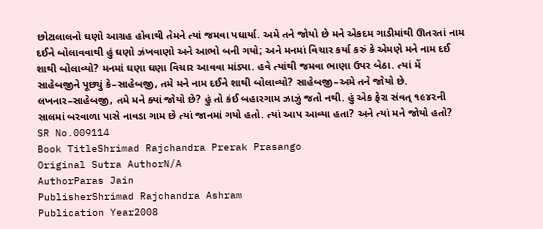છોટાલાલનો ઘણો આગ્રહ હોવાથી તેમને ત્યાં જમવા પઘાર્યા. અમે તને જોયો છે મને એકદમ ગાડીમાંથી ઊતરતાં નામ દઈને બોલાવવાથી હું ઘણો ઝંખવાણો અને આભો બની ગયો; અને મનમાં વિચાર કર્યા કરું કે એમણે મને નામ દઈ શાથી બોલાવ્યો? મનમાં ઘણા ઘણા વિચાર આવવા માંડ્યા. હવે ત્યાંથી જમવા ભાણા ઉપર બેઠા. ત્યાં મેં સાહેબજીને પૂછ્યું કે–સાહેબજી, તમે મને નામ દઈને શાથી બોલાવ્યો? સાહેબજી–અમે તને જોયો છે. લખનાર–સાહેબજી, તમે મને ક્યાં જોયો છે? હું તો કંઈ બહારગામ ઝાઝું જતો નથી. હું એક ફેરા સંવત્ ૧૯૪૨ની સાલમાં બરવાળા પાસે નાવડા ગામ છે ત્યાં જાનમાં ગયો હતો. ત્યાં આપ આવ્યા હતા? અને ત્યાં મને જોયો હતો?
SR No.009114
Book TitleShrimad Rajchandra Prerak Prasango
Original Sutra AuthorN/A
AuthorParas Jain
PublisherShrimad Rajchandra Ashram
Publication Year2008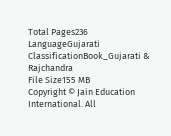Total Pages236
LanguageGujarati
ClassificationBook_Gujarati & Rajchandra
File Size155 MB
Copyright © Jain Education International. All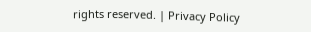rights reserved. | Privacy Policy